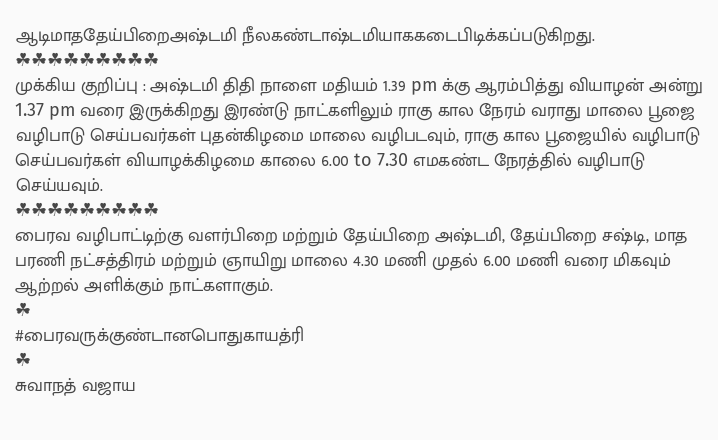ஆடிமாததேய்பிறைஅஷ்டமி நீலகண்டாஷ்டமியாககடைபிடிக்கப்படுகிறது.
☘☘☘☘☘☘☘☘☘
முக்கிய குறிப்பு : அஷ்டமி திதி நாளை மதியம் 1.39 pm க்கு ஆரம்பித்து வியாழன் அன்று 1.37 pm வரை இருக்கிறது இரண்டு நாட்களிலும் ராகு கால நேரம் வராது மாலை பூஜை வழிபாடு செய்பவர்கள் புதன்கிழமை மாலை வழிபடவும், ராகு கால பூஜையில் வழிபாடு செய்பவர்கள் வியாழக்கிழமை காலை 6.00 to 7.30 எமகண்ட நேரத்தில் வழிபாடு செய்யவும்.
☘☘☘☘☘☘☘☘☘
பைரவ வழிபாட்டிற்கு வளர்பிறை மற்றும் தேய்பிறை அஷ்டமி, தேய்பிறை சஷ்டி, மாத பரணி நட்சத்திரம் மற்றும் ஞாயிறு மாலை 4.30 மணி முதல் 6.00 மணி வரை மிகவும் ஆற்றல் அளிக்கும் நாட்களாகும்.
☘
#பைரவருக்குண்டானபொதுகாயத்ரி
☘
சுவாநத் வஜாய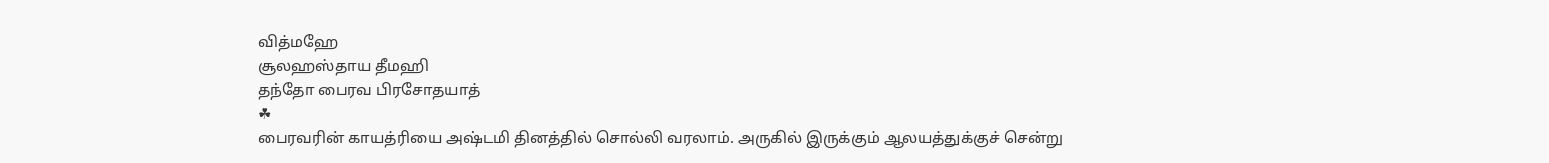வித்மஹே
சூலஹஸ்தாய தீமஹி
தந்தோ பைரவ பிரசோதயாத்
☘
பைரவரின் காயத்ரியை அஷ்டமி தினத்தில் சொல்லி வரலாம். அருகில் இருக்கும் ஆலயத்துக்குச் சென்று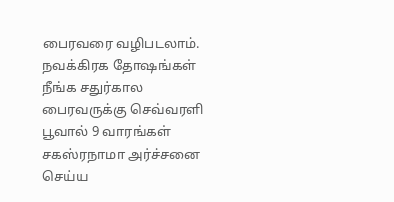பைரவரை வழிபடலாம். நவக்கிரக தோஷங்கள் நீங்க சதுர்கால பைரவருக்கு செவ்வரளி பூவால் 9 வாரங்கள் சகஸ்ரநாமா அர்ச்சனை செய்ய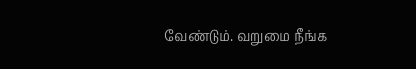வேண்டும். வறுமை நீங்க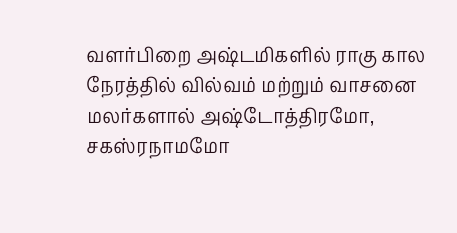வளர்பிறை அஷ்டமிகளில் ராகு கால நேரத்தில் வில்வம் மற்றும் வாசனை மலர்களால் அஷ்டோத்திரமோ, சகஸ்ரநாமமோ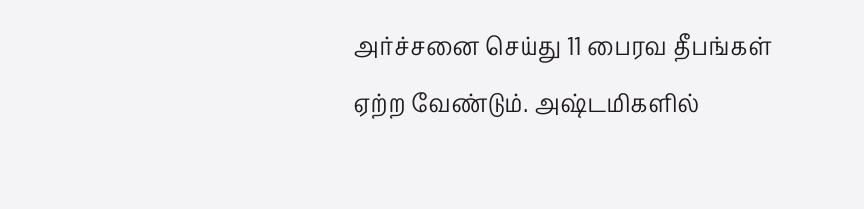அர்ச்சனை செய்து 11 பைரவ தீபங்கள் ஏற்ற வேண்டும். அஷ்டமிகளில்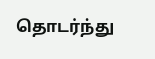தொடர்ந்து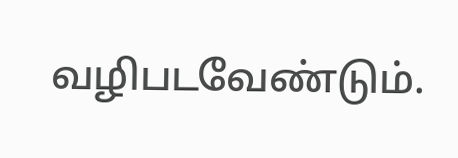வழிபடவேண்டும்.